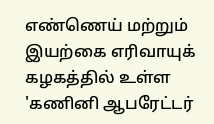எண்ணெய் மற்றும் இயற்கை எரிவாயுக் கழகத்தில் உள்ள 'கணினி ஆபரேட்டர்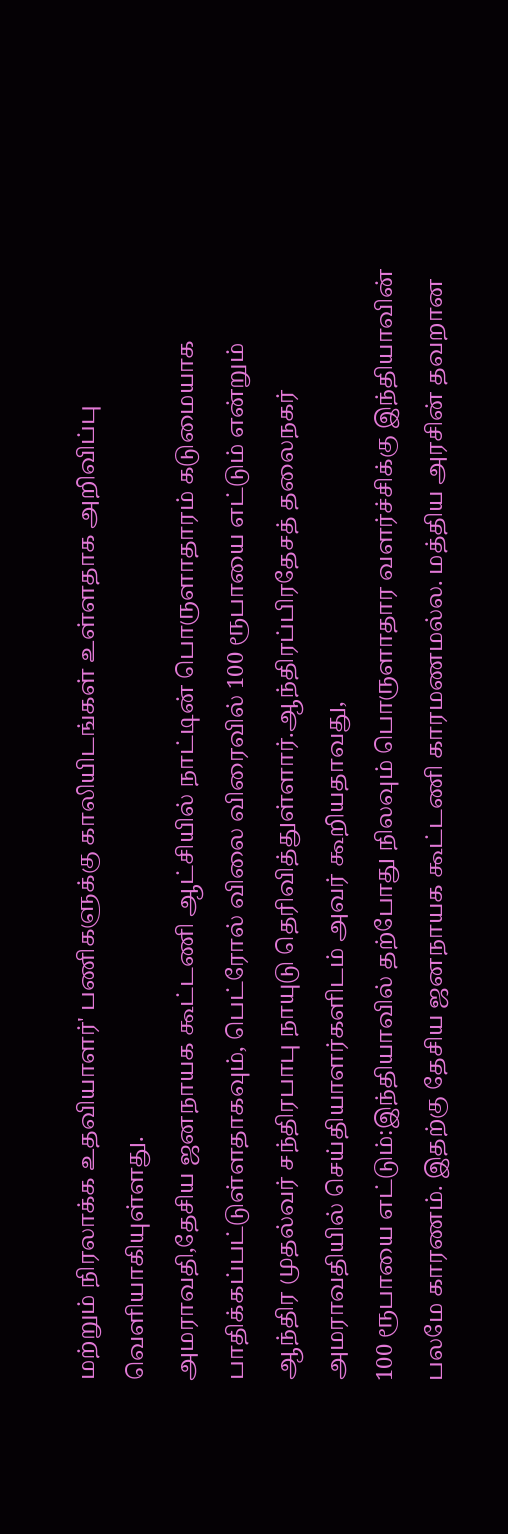மற்றும் நிரலாக்க உதவியாளர்' பணிகளுக்கு காலியிடங்கள் உள்ளதாக அறிவிப்பு வெளியாகியுள்ளது.
அமராவதி,தேசிய ஜனநாயக கூட்டணி ஆட்சியில் நாட்டின் பொருளாதாரம் கடுமையாக பாதிக்கப்பட்டுள்ளதாகவும், பெட்ரோல் விலை விரைவில் 100 ரூபாயை எட்டும் என்றும் ஆந்திர முதல்வர் சந்திரபாபு நாயுடு தெரிவித்துள்ளார்.ஆந்திரப்பிரதேசத் தலைநகர் அமராவதியில் செய்தியாளர்களிடம் அவர் கூறியதாவது,
100 ரூபாயை எட்டும்:இந்தியாவில் தற்போது நிலவும் பொருளாதார வளர்ச்சிக்கு இந்தியாவின் பலமே காரணம். இதற்கு தேசிய ஜனநாயக கூட்டணி காரமணமல்ல. மத்திய அரசின் தவறான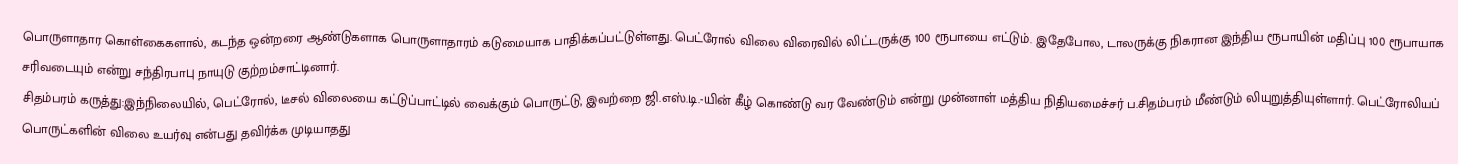பொருளாதார கொள்கைகளால், கடந்த ஒன்றரை ஆண்டுகளாக பொருளாதாரம் கடுமையாக பாதிக்கப்பட்டுள்ளது. பெட்ரோல் விலை விரைவில் லிட்டருக்கு 100 ரூபாயை எட்டும். இதேபோல, டாலருக்கு நிகரான இந்திய ரூபாயின் மதிப்பு 100 ரூபாயாக சரிவடையும் என்று சந்திரபாபு நாயுடு குற்றம்சாட்டினார்.
சிதம்பரம் கருத்து:இந்நிலையில், பெட்ரோல், டீசல் விலையை கட்டுப்பாட்டில் வைக்கும் பொருட்டு, இவற்றை ஜி.எஸ்.டி.-யின் கீழ் கொண்டு வர வேண்டும் என்று முன்னாள் மத்திய நிதியமைச்சர் ப.சிதம்பரம் மீண்டும் லியுறுத்தியுள்ளார். பெட்ரோலியப் பொருட்களின் விலை உயர்வு என்பது தவிர்க்க முடியாதது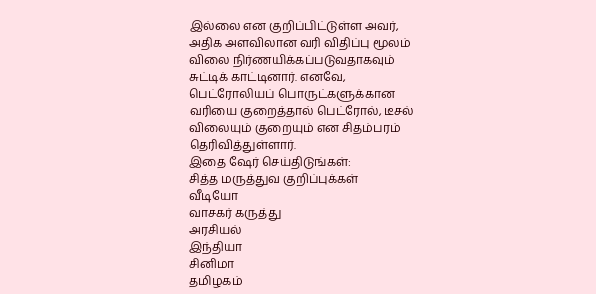இல்லை என குறிப்பிட்டுள்ள அவர், அதிக அளவிலான வரி விதிப்பு மூலம் விலை நிர்ணயிக்கப்படுவதாகவும் சுட்டிக் காட்டினார். எனவே, பெட்ரோலியப் பொருட்களுக்கான வரியை குறைத்தால் பெட்ரோல், டீசல் விலையும் குறையும் என சிதம்பரம் தெரிவித்துள்ளார்.
இதை ஷேர் செய்திடுங்கள்:
சித்த மருத்துவ குறிப்புக்கள்
வீடியோ
வாசகர் கருத்து
அரசியல்
இந்தியா
சினிமா
தமிழகம்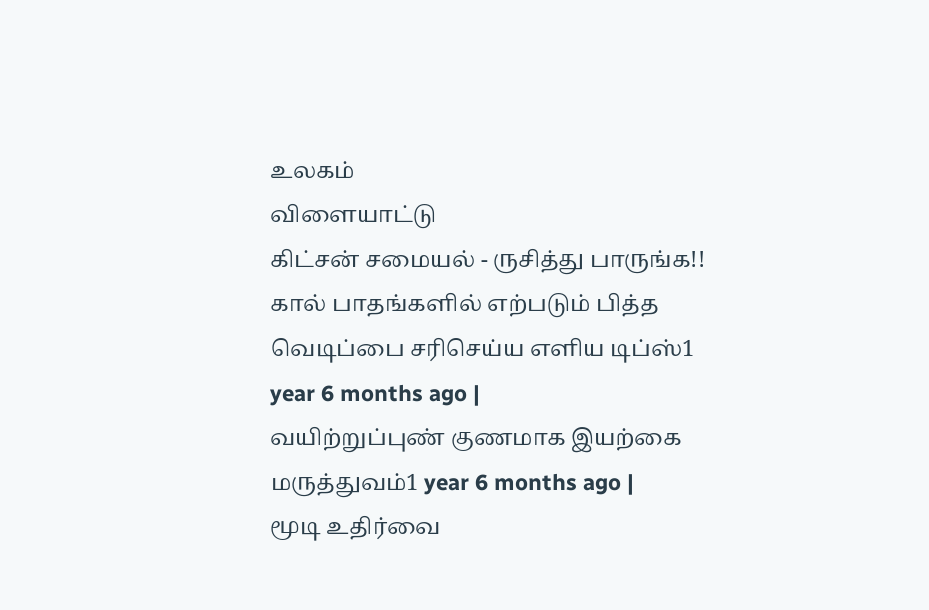உலகம்
விளையாட்டு
கிட்சன் சமையல் - ருசித்து பாருங்க!!
கால் பாதங்களில் எற்படும் பித்த வெடிப்பை சரிசெய்ய எளிய டிப்ஸ்1 year 6 months ago |
வயிற்றுப்புண் குணமாக இயற்கை மருத்துவம்1 year 6 months ago |
மூடி உதிர்வை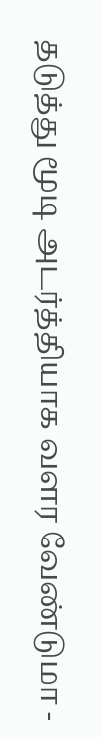தடுத்து மூடி அடர்த்தியாக வளர வேண்டுமா -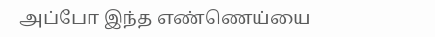அப்போ இந்த எண்ணெய்யை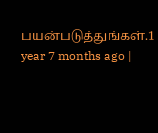பயன்படுத்துங்கள்.1 year 7 months ago |